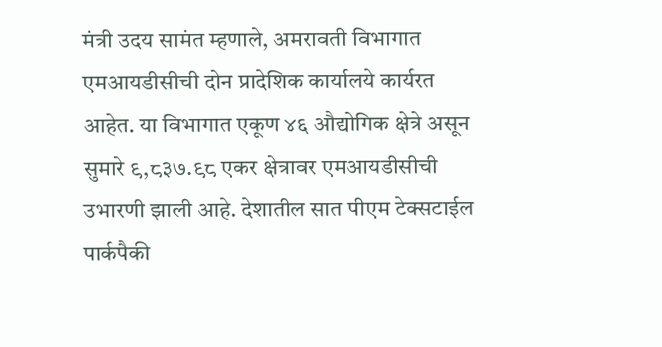मंत्री उदय सामंत म्हणाले, अमरावती विभागात एमआयडीसीची दोन प्रादेशिक कार्यालये कार्यरत आहेत. या विभागात एकूण ४६ औद्योगिक क्षेत्रे असून सुमारे ९,८३७.९८ एकर क्षेत्रावर एमआयडीसीची उभारणी झाली आहे. देशातील सात पीएम टेक्सटाईल पार्कपैकी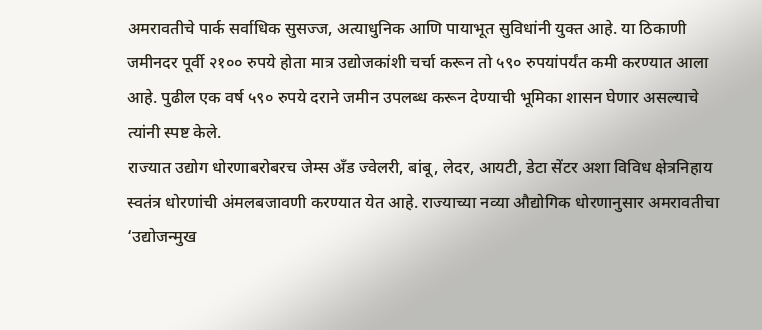अमरावतीचे पार्क सर्वाधिक सुसज्ज, अत्याधुनिक आणि पायाभूत सुविधांनी युक्त आहे. या ठिकाणी जमीनदर पूर्वी २१०० रुपये होता मात्र उद्योजकांशी चर्चा करून तो ५९० रुपयांपर्यंत कमी करण्यात आला आहे. पुढील एक वर्ष ५९० रुपये दराने जमीन उपलब्ध करून देण्याची भूमिका शासन घेणार असल्याचे त्यांनी स्पष्ट केले.
राज्यात उद्योग धोरणाबरोबरच जेम्स अँड ज्वेलरी, बांबू, लेदर, आयटी, डेटा सेंटर अशा विविध क्षेत्रनिहाय स्वतंत्र धोरणांची अंमलबजावणी करण्यात येत आहे. राज्याच्या नव्या औद्योगिक धोरणानुसार अमरावतीचा ‘उद्योजन्मुख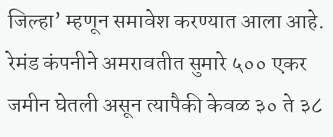जिल्हा’ म्हणून समावेश करण्यात आला आहे. रेमंड कंपनीने अमरावतीत सुमारे ५०० एकर जमीन घेतली असून त्यापैकी केवळ ३० ते ३८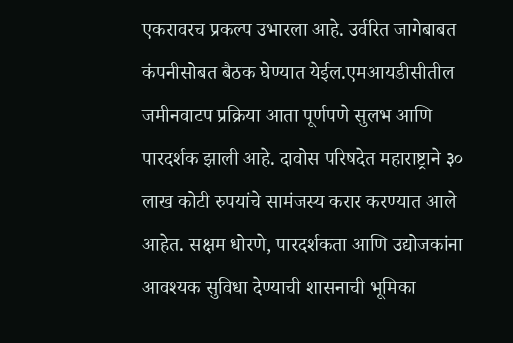एकरावरच प्रकल्प उभारला आहे. उर्वरित जागेबाबत कंपनीसोबत बैठक घेण्यात येईल.एमआयडीसीतील जमीनवाटप प्रक्रिया आता पूर्णपणे सुलभ आणि पारदर्शक झाली आहे. दावोस परिषदेत महाराष्ट्राने ३० लाख कोटी रुपयांचे सामंजस्य करार करण्यात आले आहेत. सक्षम धोरणे, पारदर्शकता आणि उद्योजकांना आवश्यक सुविधा देण्याची शासनाची भूमिका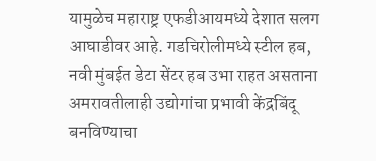यामुळेच महाराष्ट्र एफडीआयमध्ये देशात सलग आघाडीवर आहे. गडचिरोलीमध्ये स्टील हब, नवी मुंबईत डेटा सेंटर हब उभा राहत असताना अमरावतीलाही उद्योगांचा प्रभावी केंद्रबिंदू बनविण्याचा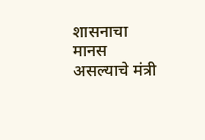शासनाचा मानस असल्याचे मंत्री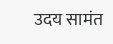उदय सामंत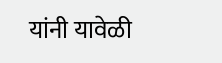यांनी यावेळी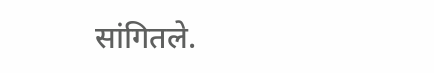सांगितले.